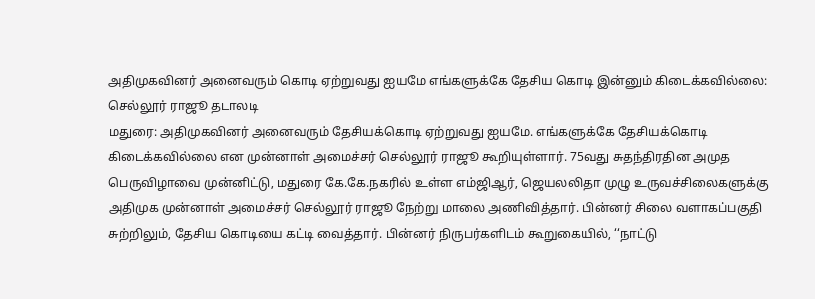அதிமுகவினர் அனைவரும் கொடி ஏற்றுவது ஐயமே எங்களுக்கே தேசிய கொடி இன்னும் கிடைக்கவில்லை: செல்லூர் ராஜூ தடாலடி
மதுரை: அதிமுகவினர் அனைவரும் தேசியக்கொடி ஏற்றுவது ஐயமே. எங்களுக்கே தேசியக்கொடி கிடைக்கவில்லை என முன்னாள் அமைச்சர் செல்லூர் ராஜூ கூறியுள்ளார். 75வது சுதந்திரதின அமுத பெருவிழாவை முன்னிட்டு, மதுரை கே.கே.நகரில் உள்ள எம்ஜிஆர், ஜெயலலிதா முழு உருவச்சிலைகளுக்கு அதிமுக முன்னாள் அமைச்சர் செல்லூர் ராஜூ நேற்று மாலை அணிவித்தார். பின்னர் சிலை வளாகப்பகுதி சுற்றிலும், தேசிய கொடியை கட்டி வைத்தார். பின்னர் நிருபர்களிடம் கூறுகையில், ‘‘நாட்டு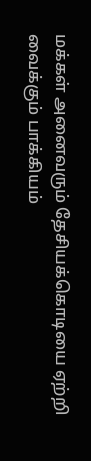மக்கள் அனைவரும் தேசியக்கொடியை ஏற்றி வைக்கும் பாக்கியம்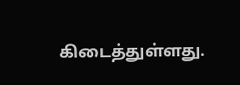கிடைத்துள்ளது.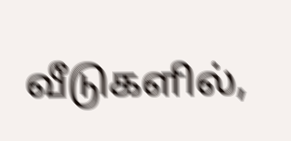வீடுகளில்,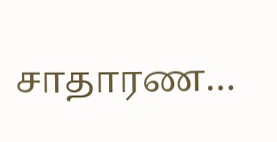சாதாரண…